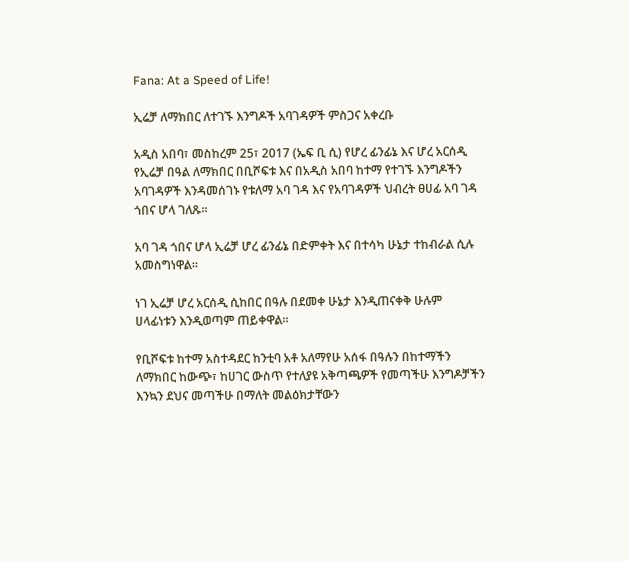Fana: At a Speed of Life!

ኢሬቻ ለማክበር ለተገኙ እንግዶች አባገዳዎች ምስጋና አቀረቡ

አዲስ አበባ፣ መስከረም 25፣ 2017 (ኤፍ ቢ ሲ) የሆረ ፊንፊኔ እና ሆረ አርሰዲ የኢሬቻ በዓል ለማክበር በቢሾፍቱ እና በአዲስ አበባ ከተማ የተገኙ እንግዶችን አባገዳዎች እንዳመሰገኑ የቱለማ አባ ገዳ እና የአባገዳዎች ህብረት ፀሀፊ አባ ገዳ ጎበና ሆላ ገለጹ።

አባ ገዳ ጎበና ሆላ ኢሬቻ ሆረ ፊንፊኔ በድምቀት እና በተሳካ ሁኔታ ተከብራል ሲሉ አመስግነዋል።

ነገ ኢሬቻ ሆረ አርሰዲ ሲከበር በዓሉ በደመቀ ሁኔታ እንዲጠናቀቅ ሁሉም ሀላፊነቱን እንዲወጣም ጠይቀዋል።

የቢሾፍቱ ከተማ አስተዳደር ከንቲባ አቶ አለማየሁ አሰፋ በዓሉን በከተማችን ለማክበር ከውጭ፣ ከሀገር ውስጥ የተለያዩ አቅጣጫዎች የመጣችሁ እንግዶቻችን እንኳን ደህና መጣችሁ በማለት መልዕክታቸውን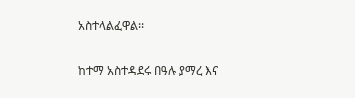አስተላልፈዋል፡፡

ከተማ አስተዳደሩ በዓሉ ያማረ እና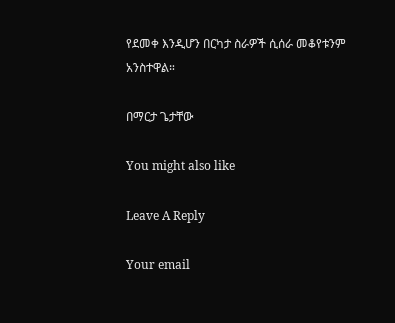የደመቀ እንዲሆን በርካታ ስራዎች ሲሰራ መቆየቱንም አንስተዋል።

በማርታ ጌታቸው

You might also like

Leave A Reply

Your email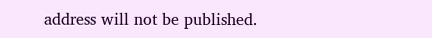address will not be published.